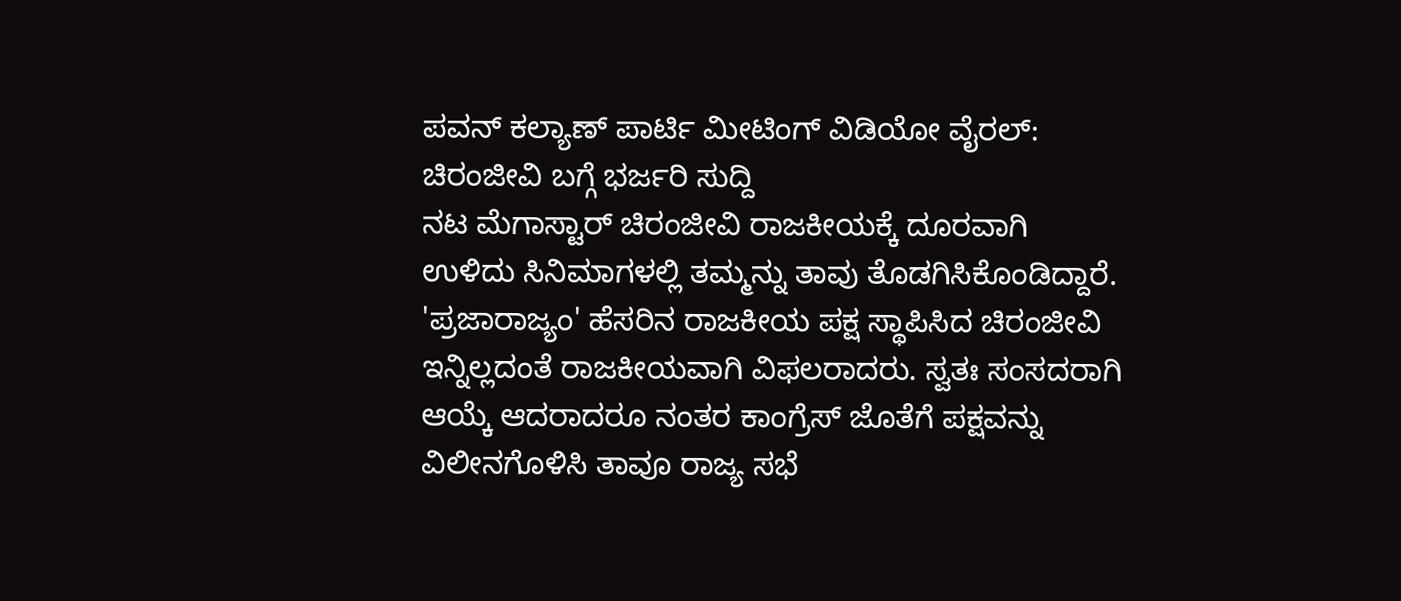ಪವನ್ ಕಲ್ಯಾಣ್ ಪಾರ್ಟಿ ಮೀಟಿಂಗ್ ವಿಡಿಯೋ ವೈರಲ್: ಚಿರಂಜೀವಿ ಬಗ್ಗೆ ಭರ್ಜರಿ ಸುದ್ದಿ
ನಟ ಮೆಗಾಸ್ಟಾರ್ ಚಿರಂಜೀವಿ ರಾಜಕೀಯಕ್ಕೆ ದೂರವಾಗಿ ಉಳಿದು ಸಿನಿಮಾಗಳಲ್ಲಿ ತಮ್ಮನ್ನು ತಾವು ತೊಡಗಿಸಿಕೊಂಡಿದ್ದಾರೆ.
'ಪ್ರಜಾರಾಜ್ಯಂ' ಹೆಸರಿನ ರಾಜಕೀಯ ಪಕ್ಷ ಸ್ಥಾಪಿಸಿದ ಚಿರಂಜೀವಿ ಇನ್ನಿಲ್ಲದಂತೆ ರಾಜಕೀಯವಾಗಿ ವಿಫಲರಾದರು. ಸ್ವತಃ ಸಂಸದರಾಗಿ ಆಯ್ಕೆ ಆದರಾದರೂ ನಂತರ ಕಾಂಗ್ರೆಸ್ ಜೊತೆಗೆ ಪಕ್ಷವನ್ನು ವಿಲೀನಗೊಳಿಸಿ ತಾವೂ ರಾಜ್ಯ ಸಭೆ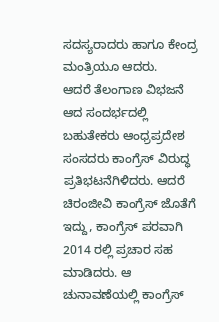ಸದಸ್ಯರಾದರು ಹಾಗೂ ಕೇಂದ್ರ ಮಂತ್ರಿಯೂ ಆದರು.
ಆದರೆ ತೆಲಂಗಾಣ ವಿಭಜನೆ ಆದ ಸಂದರ್ಭದಲ್ಲಿ ಬಹುತೇಕರು ಆಂಧ್ರಪ್ರದೇಶ ಸಂಸದರು ಕಾಂಗ್ರೆಸ್ ವಿರುದ್ಧ ಪ್ರತಿಭಟನೆಗಿಳಿದರು. ಆದರೆ ಚಿರಂಜೀವಿ ಕಾಂಗ್ರೆಸ್ ಜೊತೆಗೆ ಇದ್ದು, ಕಾಂಗ್ರೆಸ್ ಪರವಾಗಿ 2014 ರಲ್ಲಿ ಪ್ರಚಾರ ಸಹ ಮಾಡಿದರು. ಆ ಚುನಾವಣೆಯಲ್ಲಿ ಕಾಂಗ್ರೆಸ್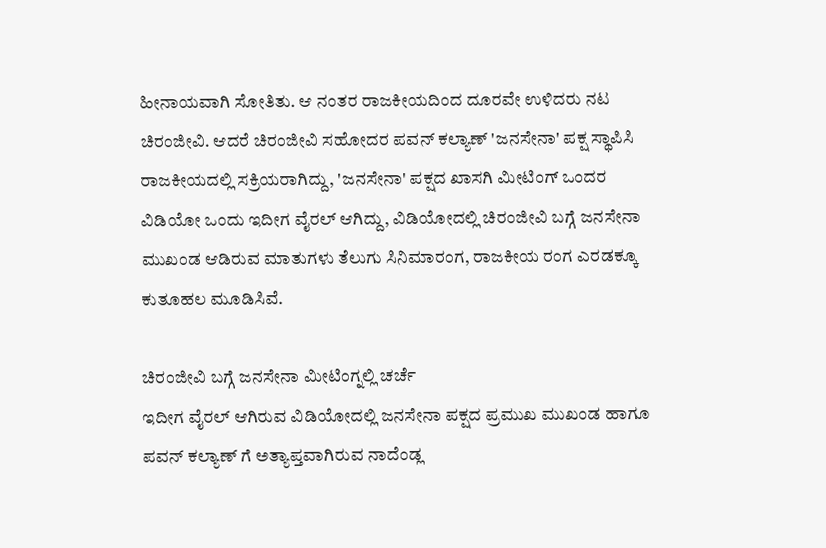ಹೀನಾಯವಾಗಿ ಸೋತಿತು. ಆ ನಂತರ ರಾಜಕೀಯದಿಂದ ದೂರವೇ ಉಳಿದರು ನಟ ಚಿರಂಜೀವಿ. ಆದರೆ ಚಿರಂಜೀವಿ ಸಹೋದರ ಪವನ್ ಕಲ್ಯಾಣ್ 'ಜನಸೇನಾ' ಪಕ್ಷ ಸ್ಥಾಪಿಸಿ ರಾಜಕೀಯದಲ್ಲಿ ಸಕ್ರಿಯರಾಗಿದ್ದು, 'ಜನಸೇನಾ' ಪಕ್ಷದ ಖಾಸಗಿ ಮೀಟಿಂಗ್ ಒಂದರ ವಿಡಿಯೋ ಒಂದು ಇದೀಗ ವೈರಲ್ ಆಗಿದ್ದು, ವಿಡಿಯೋದಲ್ಲಿ ಚಿರಂಜೀವಿ ಬಗ್ಗೆ ಜನಸೇನಾ ಮುಖಂಡ ಆಡಿರುವ ಮಾತುಗಳು ತೆಲುಗು ಸಿನಿಮಾರಂಗ, ರಾಜಕೀಯ ರಂಗ ಎರಡಕ್ಕೂ ಕುತೂಹಲ ಮೂಡಿಸಿವೆ.

ಚಿರಂಜೀವಿ ಬಗ್ಗೆ ಜನಸೇನಾ ಮೀಟಿಂಗ್ನಲ್ಲಿ ಚರ್ಚೆ
ಇದೀಗ ವೈರಲ್ ಆಗಿರುವ ವಿಡಿಯೋದಲ್ಲಿ ಜನಸೇನಾ ಪಕ್ಷದ ಪ್ರಮುಖ ಮುಖಂಡ ಹಾಗೂ ಪವನ್ ಕಲ್ಯಾಣ್ ಗೆ ಅತ್ಯಾಪ್ತವಾಗಿರುವ ನಾದೆಂಡ್ಲ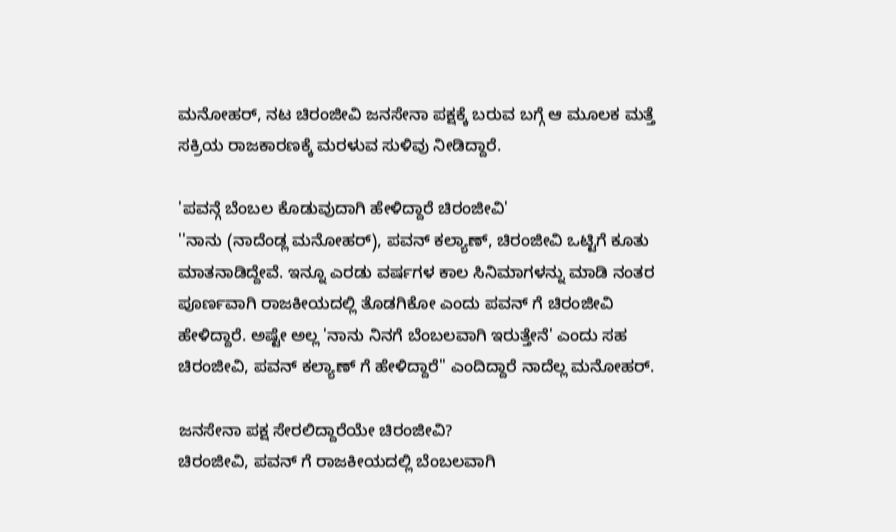ಮನೋಹರ್, ನಟ ಚಿರಂಜೀವಿ ಜನಸೇನಾ ಪಕ್ಷಕ್ಕೆ ಬರುವ ಬಗ್ಗೆ ಆ ಮೂಲಕ ಮತ್ತೆ ಸಕ್ರಿಯ ರಾಜಕಾರಣಕ್ಕೆ ಮರಳುವ ಸುಳಿವು ನೀಡಿದ್ದಾರೆ.

'ಪವನ್ಗೆ ಬೆಂಬಲ ಕೊಡುವುದಾಗಿ ಹೇಳಿದ್ದಾರೆ ಚಿರಂಜೀವಿ'
''ನಾನು (ನಾದೆಂಡ್ಲ ಮನೋಹರ್), ಪವನ್ ಕಲ್ಯಾಣ್, ಚಿರಂಜೀವಿ ಒಟ್ಟಿಗೆ ಕೂತು ಮಾತನಾಡಿದ್ದೇವೆ. ಇನ್ನೂ ಎರಡು ವರ್ಷಗಳ ಕಾಲ ಸಿನಿಮಾಗಳನ್ನು ಮಾಡಿ ನಂತರ ಪೂರ್ಣವಾಗಿ ರಾಜಕೀಯದಲ್ಲಿ ತೊಡಗಿಕೋ ಎಂದು ಪವನ್ ಗೆ ಚಿರಂಜೀವಿ ಹೇಳಿದ್ದಾರೆ. ಅಷ್ಟೇ ಅಲ್ಲ 'ನಾನು ನಿನಗೆ ಬೆಂಬಲವಾಗಿ ಇರುತ್ತೇನೆ' ಎಂದು ಸಹ ಚಿರಂಜೀವಿ, ಪವನ್ ಕಲ್ಯಾಣ್ ಗೆ ಹೇಳಿದ್ದಾರೆ'' ಎಂದಿದ್ದಾರೆ ನಾದೆಲ್ಲ ಮನೋಹರ್.

ಜನಸೇನಾ ಪಕ್ಷ ಸೇರಲಿದ್ದಾರೆಯೇ ಚಿರಂಜೀವಿ?
ಚಿರಂಜೀವಿ, ಪವನ್ ಗೆ ರಾಜಕೀಯದಲ್ಲಿ ಬೆಂಬಲವಾಗಿ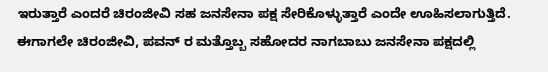ಇರುತ್ತಾರೆ ಎಂದರೆ ಚಿರಂಜೀವಿ ಸಹ ಜನಸೇನಾ ಪಕ್ಷ ಸೇರಿಕೊಳ್ಳುತ್ತಾರೆ ಎಂದೇ ಊಹಿಸಲಾಗುತ್ತಿದೆ. ಈಗಾಗಲೇ ಚಿರಂಜೀವಿ, ಪವನ್ ರ ಮತ್ತೊಬ್ಬ ಸಹೋದರ ನಾಗಬಾಬು ಜನಸೇನಾ ಪಕ್ಷದಲ್ಲಿ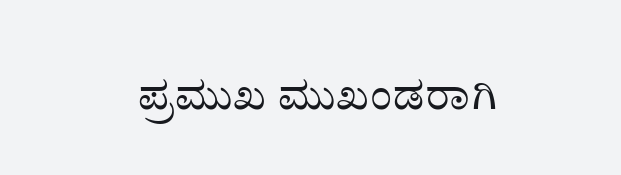ಪ್ರಮುಖ ಮುಖಂಡರಾಗಿ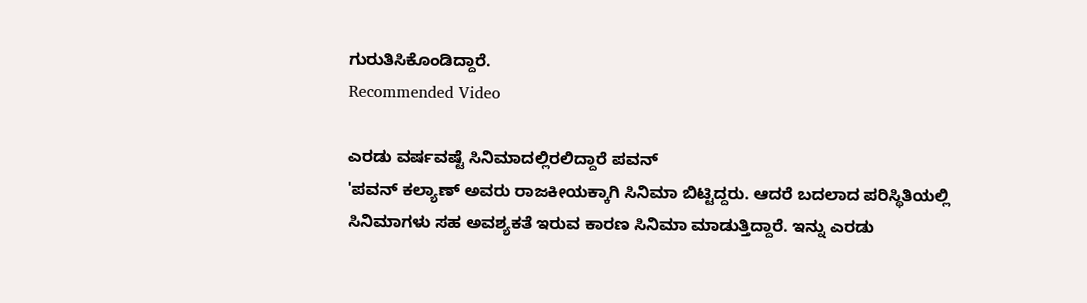ಗುರುತಿಸಿಕೊಂಡಿದ್ದಾರೆ.
Recommended Video

ಎರಡು ವರ್ಷವಷ್ಟೆ ಸಿನಿಮಾದಲ್ಲಿರಲಿದ್ದಾರೆ ಪವನ್
'ಪವನ್ ಕಲ್ಯಾಣ್ ಅವರು ರಾಜಕೀಯಕ್ಕಾಗಿ ಸಿನಿಮಾ ಬಿಟ್ಟಿದ್ದರು. ಆದರೆ ಬದಲಾದ ಪರಿಸ್ಥಿತಿಯಲ್ಲಿ ಸಿನಿಮಾಗಳು ಸಹ ಅವಶ್ಯಕತೆ ಇರುವ ಕಾರಣ ಸಿನಿಮಾ ಮಾಡುತ್ತಿದ್ದಾರೆ. ಇನ್ನು ಎರಡು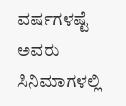ವರ್ಷಗಳಷ್ಟೆ ಅವರು ಸಿನಿಮಾಗಳಲ್ಲಿ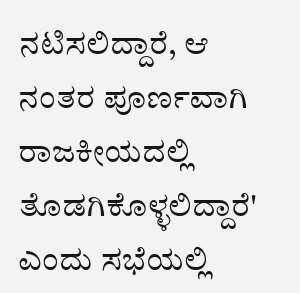ನಟಿಸಲಿದ್ದಾರೆ, ಆ ನಂತರ ಪೂರ್ಣವಾಗಿ ರಾಜಕೀಯದಲ್ಲಿ ತೊಡಗಿಕೊಳ್ಳಲಿದ್ದಾರೆ' ಎಂದು ಸಭೆಯಲ್ಲಿ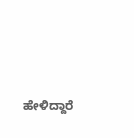ಹೇಳಿದ್ದಾರೆ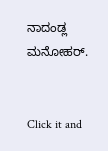ನಾದಂಡ್ಲ ಮನೋಹರ್.


Click it and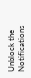Unblock the Notifications